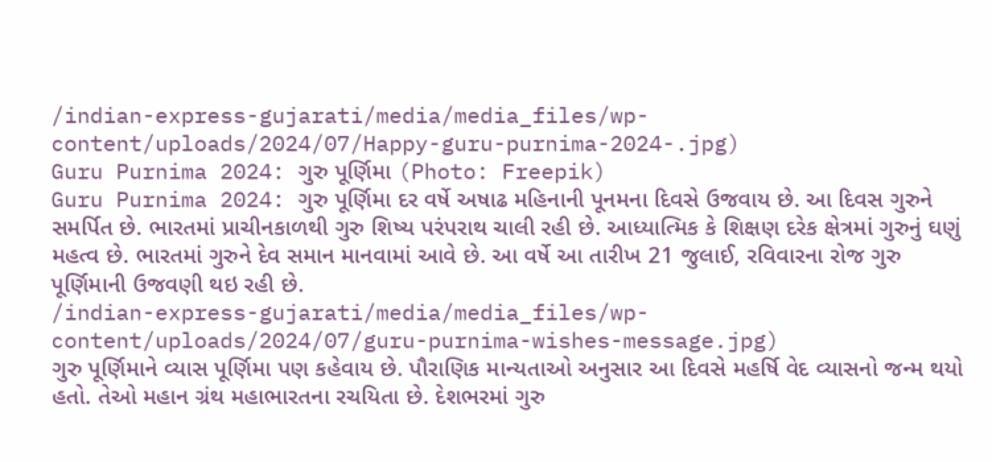/indian-express-gujarati/media/media_files/wp-content/uploads/2024/07/Happy-guru-purnima-2024-.jpg)
Guru Purnima 2024: ગુરુ પૂર્ણિમા (Photo: Freepik)
Guru Purnima 2024: ગુરુ પૂર્ણિમા દર વર્ષે અષાઢ મહિનાની પૂનમના દિવસે ઉજવાય છે. આ દિવસ ગુરુને સમર્પિત છે. ભારતમાં પ્રાચીનકાળથી ગુરુ શિષ્ય પરંપરાથ ચાલી રહી છે. આધ્યાત્મિક કે શિક્ષણ દરેક ક્ષેત્રમાં ગુરુનું ઘણું મહત્વ છે. ભારતમાં ગુરુને દેવ સમાન માનવામાં આવે છે. આ વર્ષે આ તારીખ 21 જુલાઈ, રવિવારના રોજ ગુરુ પૂર્ણિમાની ઉજવણી થઇ રહી છે.
/indian-express-gujarati/media/media_files/wp-content/uploads/2024/07/guru-purnima-wishes-message.jpg)
ગુરુ પૂર્ણિમાને વ્યાસ પૂર્ણિમા પણ કહેવાય છે. પૌરાણિક માન્યતાઓ અનુસાર આ દિવસે મહર્ષિ વેદ વ્યાસનો જન્મ થયો હતો. તેઓ મહાન ગ્રંથ મહાભારતના રચયિતા છે. દેશભરમાં ગુરુ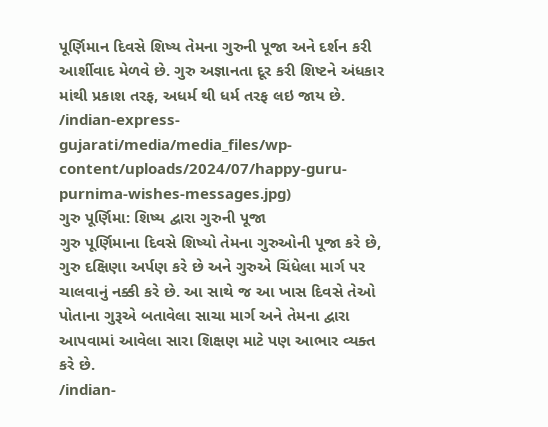પૂર્ણિમાન દિવસે શિષ્ય તેમના ગુરુની પૂજા અને દર્શન કરી આર્શીવાદ મેળવે છે. ગુરુ અજ્ઞાનતા દૂર કરી શિષ્ટને અંધકાર માંથી પ્રકાશ તરફ, અધર્મ થી ધર્મ તરફ લઇ જાય છે.
/indian-express-gujarati/media/media_files/wp-content/uploads/2024/07/happy-guru-purnima-wishes-messages.jpg)
ગુરુ પૂર્ણિમા: શિષ્ય દ્વારા ગુરુની પૂજા
ગુરુ પૂર્ણિમાના દિવસે શિષ્યો તેમના ગુરુઓની પૂજા કરે છે, ગુરુ દક્ષિણા અર્પણ કરે છે અને ગુરુએ ચિંધેલા માર્ગ પર ચાલવાનું નક્કી કરે છે. આ સાથે જ આ ખાસ દિવસે તેઓ પોતાના ગુરૂએ બતાવેલા સાચા માર્ગ અને તેમના દ્વારા આપવામાં આવેલા સારા શિક્ષણ માટે પણ આભાર વ્યક્ત કરે છે.
/indian-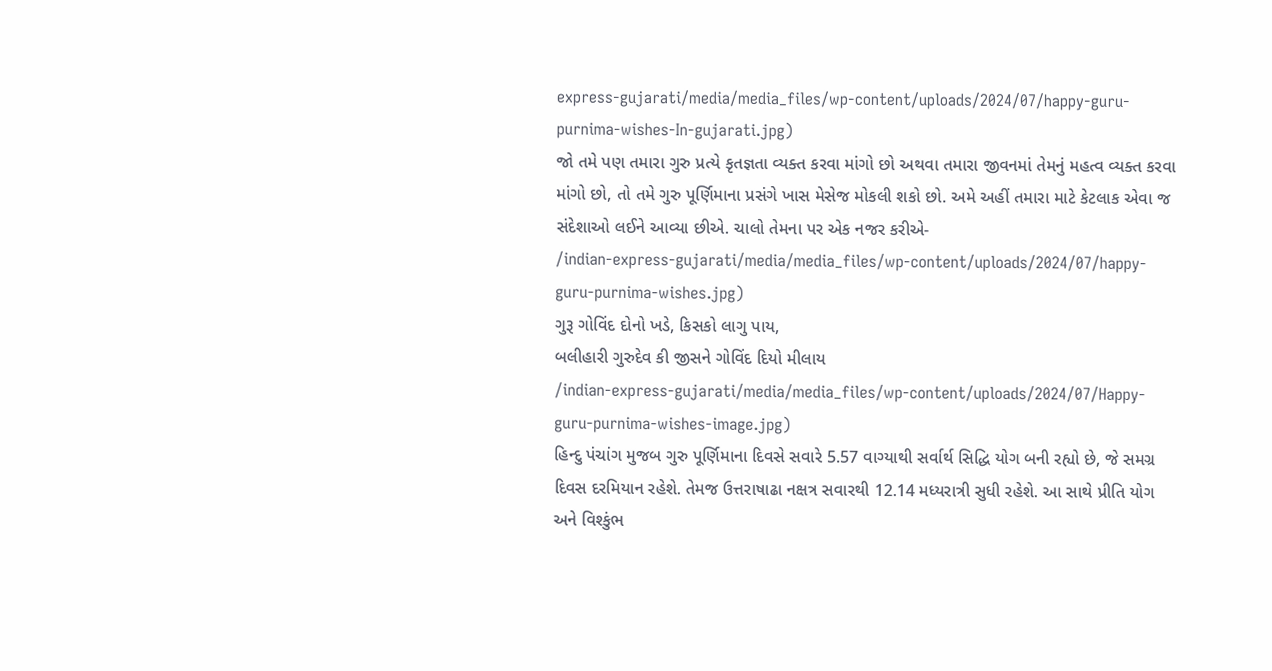express-gujarati/media/media_files/wp-content/uploads/2024/07/happy-guru-purnima-wishes-In-gujarati.jpg)
જો તમે પણ તમારા ગુરુ પ્રત્યે કૃતજ્ઞતા વ્યક્ત કરવા માંગો છો અથવા તમારા જીવનમાં તેમનું મહત્વ વ્યક્ત કરવા માંગો છો, તો તમે ગુરુ પૂર્ણિમાના પ્રસંગે ખાસ મેસેજ મોકલી શકો છો. અમે અહીં તમારા માટે કેટલાક એવા જ સંદેશાઓ લઈને આવ્યા છીએ. ચાલો તેમના પર એક નજર કરીએ-
/indian-express-gujarati/media/media_files/wp-content/uploads/2024/07/happy-guru-purnima-wishes.jpg)
ગુરૂ ગોવિંદ દોનો ખડે, કિસકો લાગુ પાય,
બલીહારી ગુરુદેવ કી જીસને ગોવિંદ દિયો મીલાય
/indian-express-gujarati/media/media_files/wp-content/uploads/2024/07/Happy-guru-purnima-wishes-image.jpg)
હિન્દુ પંચાંગ મુજબ ગુરુ પૂર્ણિમાના દિવસે સવારે 5.57 વાગ્યાથી સર્વાર્થ સિદ્ધિ યોગ બની રહ્યો છે, જે સમગ્ર દિવસ દરમિયાન રહેશે. તેમજ ઉત્તરાષાઢા નક્ષત્ર સવારથી 12.14 મધ્યરાત્રી સુધી રહેશે. આ સાથે પ્રીતિ યોગ અને વિશ્કુંભ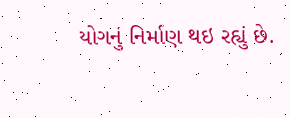યોગનું નિર્માણ થઇ રહ્યું છે.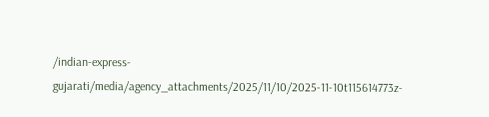/indian-express-gujarati/media/agency_attachments/2025/11/10/2025-11-10t115614773z-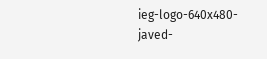ieg-logo-640x480-javed-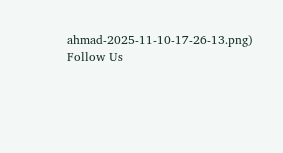ahmad-2025-11-10-17-26-13.png)
Follow Us